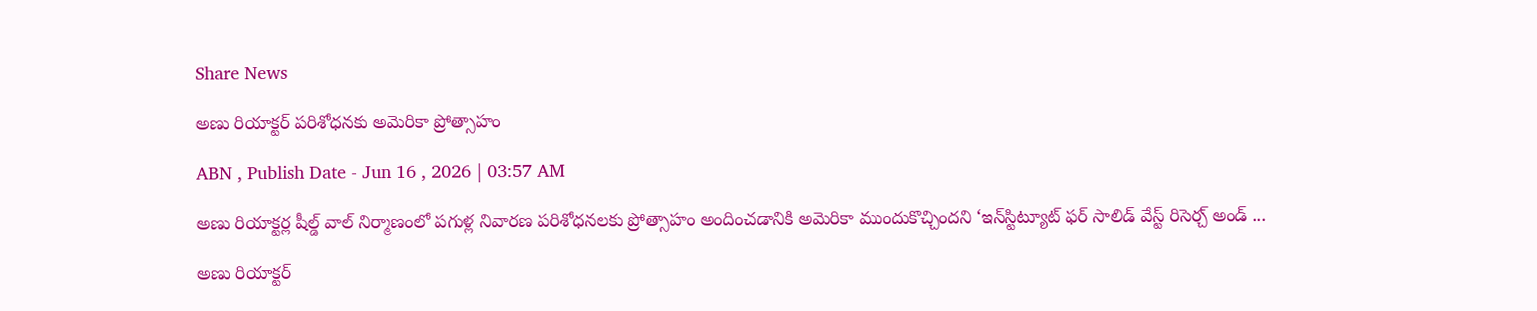Share News

అణు రియాక్టర్‌ పరిశోధనకు అమెరికా ప్రోత్సాహం

ABN , Publish Date - Jun 16 , 2026 | 03:57 AM

అణు రియాక్టర్ల షీల్డ్‌ వాల్‌ నిర్మాణంలో పగుళ్ల నివారణ పరిశోధనలకు ప్రోత్సాహం అందించడానికి అమెరికా ముందుకొచ్చిందని ‘ఇన్‌స్టిట్యూట్‌ ఫర్‌ సాలిడ్‌ వేస్ట్‌ రిసెర్చ్‌ అండ్‌ ...

అణు రియాక్టర్‌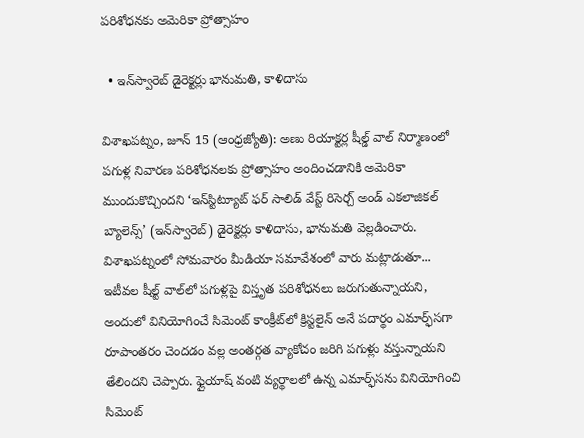పరిశోధనకు అమెరికా ప్రోత్సాహం

  • ఇన్‌స్వారెబ్‌ డైరెక్టర్లు భానుమతి, కాళిదాసు

విశాఖపట్నం, జూన్‌ 15 (ఆంధ్రజ్యోతి): అణు రియాక్టర్ల షీల్డ్‌ వాల్‌ నిర్మాణంలో పగుళ్ల నివారణ పరిశోధనలకు ప్రోత్సాహం అందించడానికి అమెరికా ముందుకొచ్చిందని ‘ఇన్‌స్టిట్యూట్‌ ఫర్‌ సాలిడ్‌ వేస్ట్‌ రిసెర్చ్‌ అండ్‌ ఎకలాజికల్‌ బ్యాలెన్స్‌’ (ఇన్‌స్వారెబ్‌) డైరెక్టర్లు కాళిదాసు, భానుమతి వెల్లడించారు. విశాఖపట్నంలో సోమవారం మీడియా సమావేశంలో వారు మట్లాడుతూ... ఇటీవల షీల్ట్‌ వాల్‌లో పగుళ్లపై విస్తృత పరిశోధనలు జరుగుతున్నాయని, అందులో వినియోగించే సిమెంట్‌ కాంక్రీట్‌లో క్రిస్టలైన్‌ అనే పదార్థం ఎమార్ఫ్‌సగా రూపాంతరం చెందడం వల్ల అంతర్గత వ్యాకోచం జరిగి పగుళ్లు వస్తున్నాయని తేలిందని చెప్పారు. ఫ్లైయాష్‌ వంటి వ్యర్థాలలో ఉన్న ఎమార్ఫ్‌సను వినియోగించి సిమెంట్‌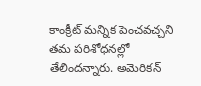కాంక్రీట్‌ మన్నిక పెంచవచ్చని తమ పరిశోధనల్లో తేలిందన్నారు. అమెరికన్‌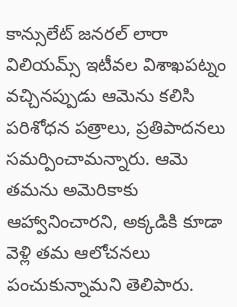కాన్సులేట్‌ జనరల్‌ లారా విలియమ్స్‌ ఇటీవల విశాఖపట్నం వచ్చినప్పుడు ఆమెను కలిసి పరిశోధన పత్రాలు, ప్రతిపాదనలు సమర్పించామన్నారు. ఆమె తమను అమెరికాకు ఆహ్వానించారని, అక్కడికి కూడా వెళ్లి తమ ఆలోచనలు పంచుకున్నామని తెలిపారు.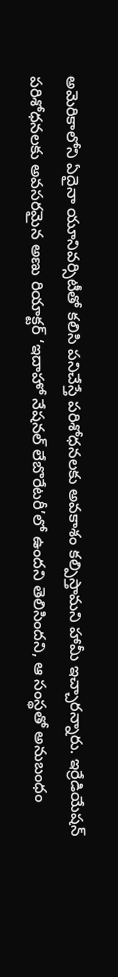అమెరికాలోని ఏదైనా యూనివర్సిటీతో కలిసి పనిచేస్తే పరిశోధనలకు అవకాశం కల్పిస్తామని హామీ ఇచ్చారన్నారు. ఇర్రేడియేషన్‌ పరిశోధనలకు అవసరమైన అణు రియాక్టర్‌ ‘ఇదాహో నేషనల్‌ లేబొరేటరీ’లో ఉందని తెలిసిందని, ఆ సంస్థతో అనుబంధం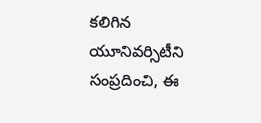కలిగిన యూనివర్సిటీని సంప్రదించి, ఈ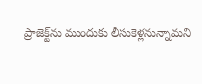ప్రాజెక్ట్‌ను ముందుకు లీసుకెళ్లనున్నామని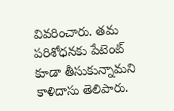వివరించారు. తమ పరిశోధనకు పేటెంట్‌ కూడా తీసుకున్నామని కాళిదాసు తెలిపారు.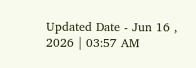Updated Date - Jun 16 , 2026 | 03:57 AM